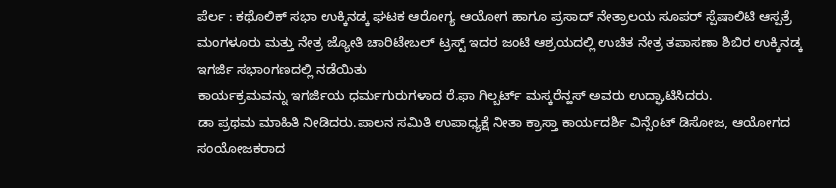ಪೆರ್ಲ : ಕಥೊಲಿಕ್ ಸಭಾ ಉಕ್ಕಿನಡ್ಕ ಘಟಕ ಆರೋಗ್ಯ ಆಯೋಗ ಹಾಗೂ ಪ್ರಸಾದ್ ನೇತ್ರಾಲಯ ಸೂಪರ್ ಸ್ಪೆಷಾಲಿಟಿ ಆಸ್ಪತ್ರೆ ಮಂಗಳೂರು ಮತ್ತು ನೇತ್ರ ಜ್ಯೋತಿ ಚಾರಿಟೇಬಲ್ ಟ್ರಸ್ಟ್ ಇದರ ಜಂಟಿ ಆಶ್ರಯದಲ್ಲಿ ಉಚಿತ ನೇತ್ರ ತಪಾಸಣಾ ಶಿಬಿರ ಉಕ್ಕಿನಡ್ಕ ಇಗರ್ಜಿ ಸಭಾಂಗಣದಲ್ಲಿ ನಡೆಯಿತು
ಕಾರ್ಯಕ್ರಮವನ್ನು ಇಗರ್ಜಿಯ ಧರ್ಮಗುರುಗಳಾದ ರೆ.ಫಾ ಗಿಲ್ಬರ್ಟ್ ಮಸ್ಕರೆನ್ಹಸ್ ಅವರು ಉದ್ಘಾಟಿಸಿದರು.
ಡಾ ಪ್ರಥಮ ಮಾಹಿತಿ ನೀಡಿದರು.ಪಾಲನ ಸಮಿತಿ ಉಪಾಧ್ಯಕ್ಷೆ ನೀತಾ ಕ್ರಾಸ್ತಾ ಕಾರ್ಯದರ್ಶಿ ವಿನ್ಸೆಂಟ್ ಡಿಸೋಜ, ಆಯೋಗದ ಸಂಯೋಜಕರಾದ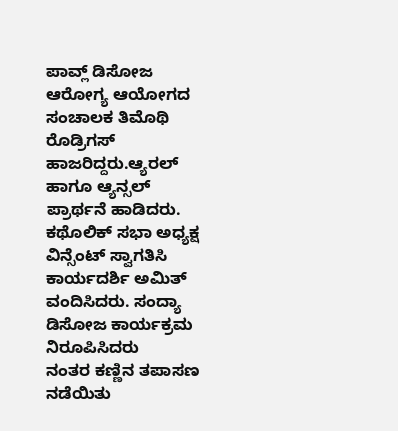ಪಾವ್ಲ್ ಡಿಸೋಜ ಆರೋಗ್ಯ ಆಯೋಗದ ಸಂಚಾಲಕ ತಿಮೊಥಿ ರೊಡ್ರಿಗಸ್ ಹಾಜರಿದ್ದರು.ಆ್ಯರಲ್ ಹಾಗೂ ಆ್ಯನ್ಸಲ್ ಪ್ರಾರ್ಥನೆ ಹಾಡಿದರು.
ಕಥೊಲಿಕ್ ಸಭಾ ಅಧ್ಯಕ್ಷ ವಿನ್ಸೆಂಟ್ ಸ್ವಾಗತಿಸಿ ಕಾರ್ಯದರ್ಶಿ ಅಮಿತ್ ವಂದಿಸಿದರು. ಸಂದ್ಯಾ ಡಿಸೋಜ ಕಾರ್ಯಕ್ರಮ ನಿರೂಪಿಸಿದರು
ನಂತರ ಕಣ್ಣಿನ ತಪಾಸಣ ನಡೆಯಿತು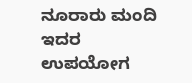ನೂರಾರು ಮಂದಿ ಇದರ ಉಪಯೋಗ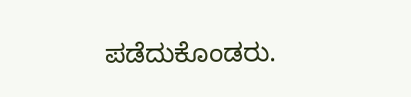ಪಡೆದುಕೊಂಡರು.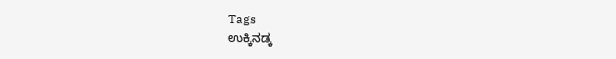Tags
ಉಕ್ಕಿನಡ್ಕ